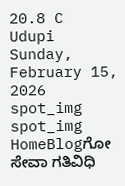20.8 C
Udupi
Sunday, February 15, 2026
spot_img
spot_img
HomeBlogಗೋ ಸೇವಾ ಗತಿವಿಧಿ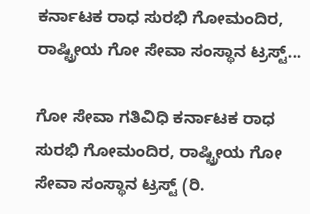ಕರ್ನಾಟಕ ರಾಧ ಸುರಭಿ ಗೋಮಂದಿರ, ರಾಷ್ಟ್ರೀಯ ಗೋ ಸೇವಾ ಸಂಸ್ಥಾನ ಟ್ರಸ್ಟ್...

ಗೋ ಸೇವಾ ಗತಿವಿಧಿ ಕರ್ನಾಟಕ ರಾಧ ಸುರಭಿ ಗೋಮಂದಿರ, ರಾಷ್ಟ್ರೀಯ ಗೋ ಸೇವಾ ಸಂಸ್ಥಾನ ಟ್ರಸ್ಟ್ (ರಿ.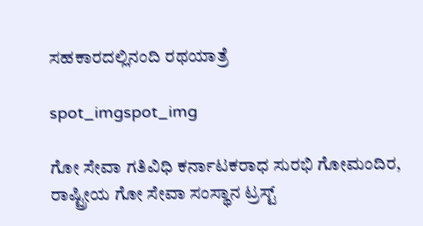ಸಹಕಾರದಲ್ಲಿನಂದಿ ರಥಯಾತ್ರೆ

spot_imgspot_img

ಗೋ ಸೇವಾ ಗತಿವಿಧಿ ಕರ್ನಾಟಕರಾಧ ಸುರಭಿ ಗೋಮಂದಿರ, ರಾಷ್ಟ್ರೀಯ ಗೋ ಸೇವಾ ಸಂಸ್ಥಾನ ಟ್ರಸ್ಟ್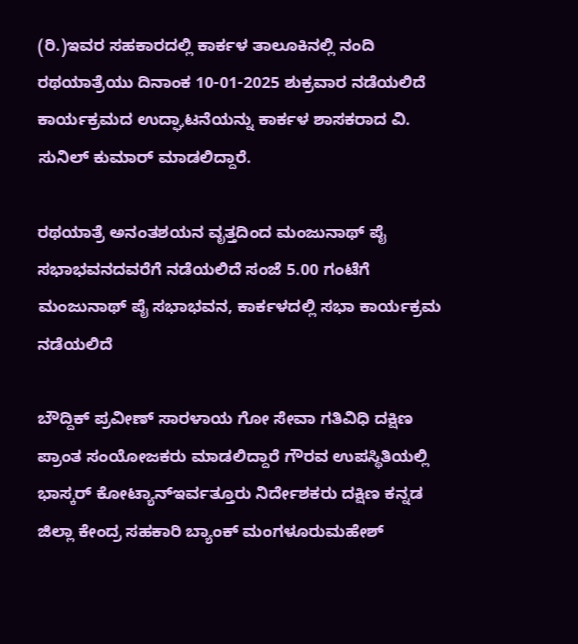(ರಿ.)ಇವರ ಸಹಕಾರದಲ್ಲಿ ಕಾರ್ಕಳ ತಾಲೂಕಿನಲ್ಲಿ ನಂದಿ ರಥಯಾತ್ರೆಯು ದಿನಾಂಕ 10-01-2025 ಶುಕ್ರವಾರ ನಡೆಯಲಿದೆ ಕಾರ್ಯಕ್ರಮದ ಉದ್ಘಾಟನೆಯನ್ನು ಕಾರ್ಕಳ ಶಾಸಕರಾದ ವಿ. ಸುನಿಲ್ ಕುಮಾರ್ ಮಾಡಲಿದ್ದಾರೆ.

ರಥಯಾತ್ರೆ ಅನಂತಶಯನ ವೃತ್ತದಿಂದ ಮಂಜುನಾಥ್ ಪೈ ಸಭಾಭವನದವರೆಗೆ ನಡೆಯಲಿದೆ ಸಂಜೆ 5.00 ಗಂಟೆಗೆ ಮಂಜುನಾಥ್ ಪೈ ಸಭಾಭವನ, ಕಾರ್ಕಳದಲ್ಲಿ ಸಭಾ ಕಾರ್ಯಕ್ರಮ ನಡೆಯಲಿದೆ

ಬೌದ್ದಿಕ್ ಪ್ರವೀಣ್ ಸಾರಳಾಯ ಗೋ ಸೇವಾ ಗತಿವಿಧಿ ದಕ್ಷಿಣ ಪ್ರಾಂತ ಸಂಯೋಜಕರು ಮಾಡಲಿದ್ದಾರೆ ಗೌರವ ಉಪಸ್ಥಿತಿಯಲ್ಲಿ ಭಾಸ್ಕರ್ ಕೋಟ್ಯಾನ್ಇರ್ವತ್ತೂರು ನಿರ್ದೇಶಕರು ದಕ್ಷಿಣ ಕನ್ನಡ ಜಿಲ್ಲಾ ಕೇಂದ್ರ ಸಹಕಾರಿ ಬ್ಯಾಂಕ್ ಮಂಗಳೂರುಮಹೇಶ್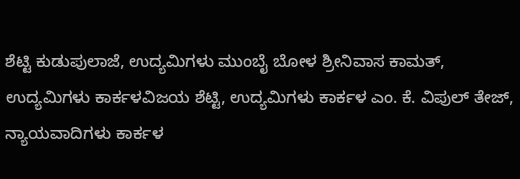ಶೆಟ್ಟಿ ಕುಡುಪುಲಾಜೆ, ಉದ್ಯಮಿಗಳು ಮುಂಬೈ ಬೋಳ ಶ್ರೀನಿವಾಸ ಕಾಮತ್, ಉದ್ಯಮಿಗಳು ಕಾರ್ಕಳವಿಜಯ ಶೆಟ್ಟಿ, ಉದ್ಯಮಿಗಳು ಕಾರ್ಕಳ ಎಂ. ಕೆ. ವಿಪುಲ್ ತೇಜ್, ನ್ಯಾಯವಾದಿಗಳು ಕಾರ್ಕಳ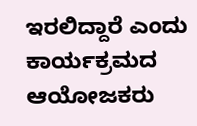ಇರಲಿದ್ದಾರೆ ಎಂದು ಕಾರ್ಯಕ್ರಮದ ಆಯೋಜಕರು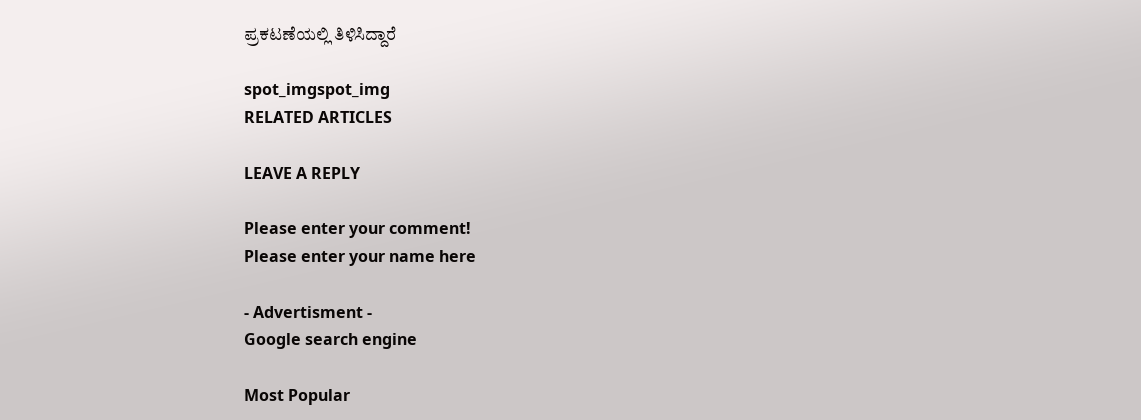ಪ್ರಕಟಣೆಯಲ್ಲಿ ತಿಳಿಸಿದ್ದಾರೆ

spot_imgspot_img
RELATED ARTICLES

LEAVE A REPLY

Please enter your comment!
Please enter your name here

- Advertisment -
Google search engine

Most Popular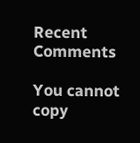Recent Comments

You cannot copy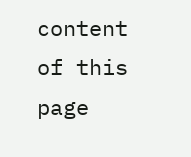content of this page